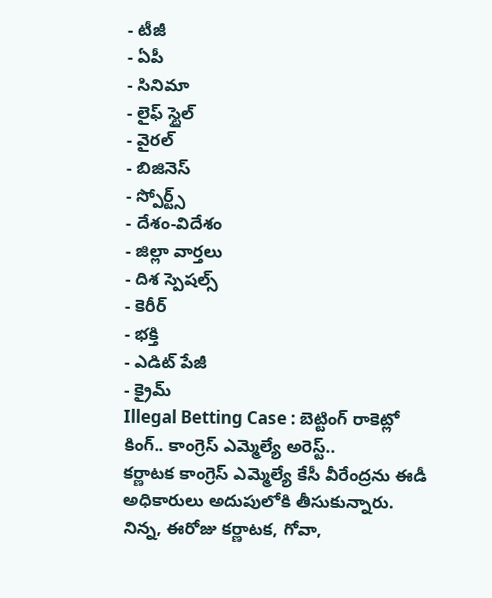- టీజీ
- ఏపీ
- సినిమా
- లైఫ్ స్టైల్
- వైరల్
- బిజినెస్
- స్పోర్ట్స్
- దేశం-విదేశం
- జిల్లా వార్తలు
- దిశ స్పెషల్స్
- కెరీర్
- భక్తి
- ఎడిట్ పేజీ
- క్రైమ్
Illegal Betting Case : బెట్టింగ్ రాకెట్లో కింగ్.. కాంగ్రెస్ ఎమ్మెల్యే అరెస్ట్..
కర్ణాటక కాంగ్రెస్ ఎమ్మెల్యే కేసీ వీరేంద్రను ఈడీ అధికారులు అదుపులోకి తీసుకున్నారు. నిన్న, ఈరోజు కర్ణాటక, గోవా,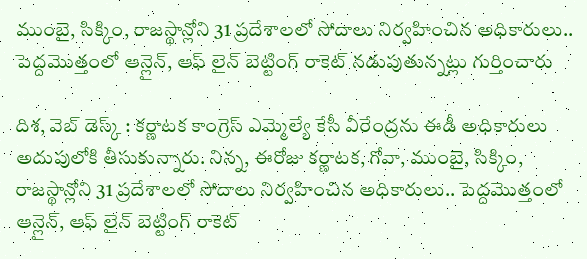ముంబై, సిక్కిం, రాజస్థాన్లోని 31 ప్రదేశాలలో సోదాలు నిర్వహించిన అధికారులు.. పెద్దమొత్తంలో ఆన్లైన్, ఆఫ్ లైన్ బెట్టింగ్ రాకెట్ నడుపుతున్నట్లు గుర్తించారు

దిశ, వెబ్ డెస్క్ : కర్ణాటక కాంగ్రెస్ ఎమ్మెల్యే కేసీ వీరేంద్రను ఈడీ అధికారులు అదుపులోకి తీసుకున్నారు. నిన్న, ఈరోజు కర్ణాటక, గోవా, ముంబై, సిక్కిం, రాజస్థాన్లోని 31 ప్రదేశాలలో సోదాలు నిర్వహించిన అధికారులు.. పెద్దమొత్తంలో ఆన్లైన్, ఆఫ్ లైన్ బెట్టింగ్ రాకెట్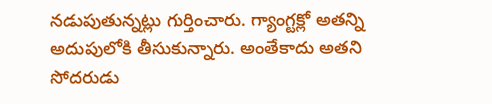నడుపుతున్నట్లు గుర్తించారు. గ్యాంగ్టక్లో అతన్ని అదుపులోకి తీసుకున్నారు. అంతేకాదు అతని సోదరుడు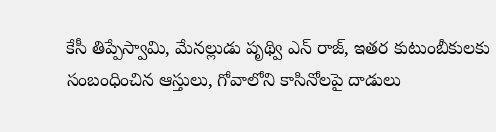కేసీ తిప్పేస్వామి, మేనల్లుడు పృథ్వి ఎన్ రాజ్, ఇతర కుటుంబీకులకు సంబంధించిన ఆస్తులు, గోవాలోని కాసినోలపై దాడులు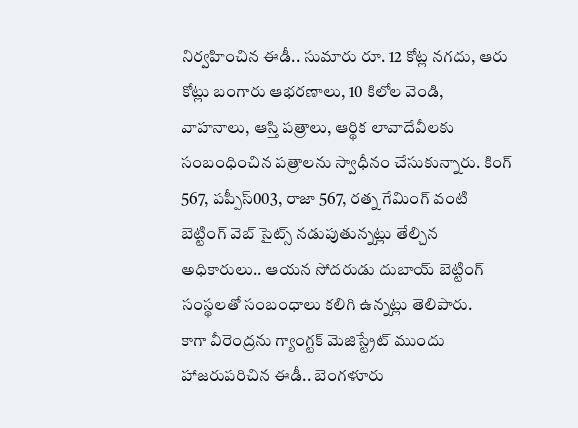నిర్వహించిన ఈడీ.. సుమారు రూ. 12 కోట్ల నగదు, ఆరు కోట్లు బంగారు ఆభరణాలు, 10 కిలోల వెండి, వాహనాలు, ఆస్తి పత్రాలు, ఆర్థిక లావాదేవీలకు సంబంధించిన పత్రాలను స్వాధీనం చేసుకున్నారు. కింగ్ 567, పప్పీస్003, రాజా 567, రత్న గేమింగ్ వంటి బెట్టింగ్ వెబ్ సైట్స్ నడుపుతున్నట్లు తేల్చిన అధికారులు.. ఆయన సోదరుడు దుబాయ్ బెట్టింగ్ సంస్థలతో సంబంధాలు కలిగి ఉన్నట్లు తెలిపారు.
కాగా వీరెంద్రను గ్యాంగ్టక్ మెజిస్ట్రేట్ ముందు హాజరుపరిచిన ఈడీ.. బెంగళూరు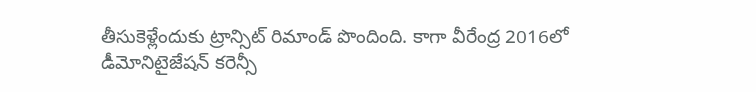తీసుకెళ్లేందుకు ట్రాన్సిట్ రిమాండ్ పొందింది. కాగా వీరేంద్ర 2016లో డీమోనిటైజేషన్ కరెన్సీ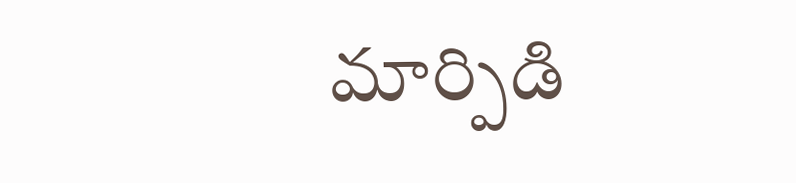మార్పిడి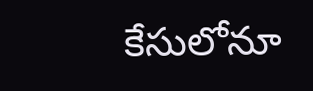కేసులోనూ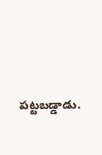పట్టబడ్డాడు.